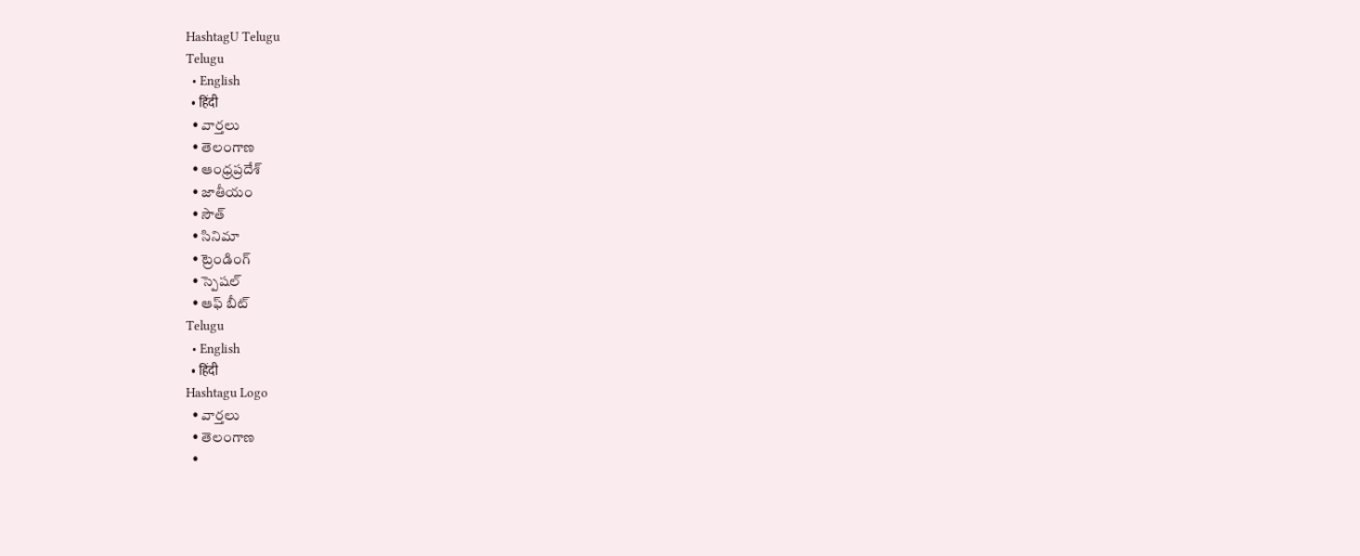HashtagU Telugu
Telugu
  • English
  • हिंदी
  • వార్తలు
  • తెలంగాణ
  • ఆంధ్రప్రదేశ్
  • జాతీయం
  • సౌత్
  • సినిమా
  • ట్రెండింగ్
  • స్పెషల్
  • ఆఫ్ బీట్
Telugu
  • English
  • हिंदी
Hashtagu Logo
  • వార్తలు
  • తెలంగాణ
  •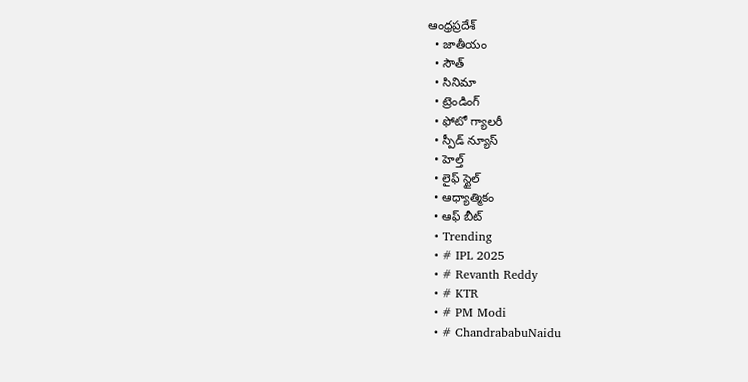ఆంధ్రప్రదేశ్
  • జాతీయం
  • సౌత్
  • సినిమా
  • ట్రెండింగ్
  • ఫోటో గ్యాలరీ
  • స్పీడ్ న్యూస్
  • హెల్త్
  • లైఫ్ స్టైల్
  • ఆధ్యాత్మికం
  • ఆఫ్ బీట్
  • Trending
  • # IPL 2025
  • # Revanth Reddy
  • # KTR
  • # PM Modi
  • # ChandrababuNaidu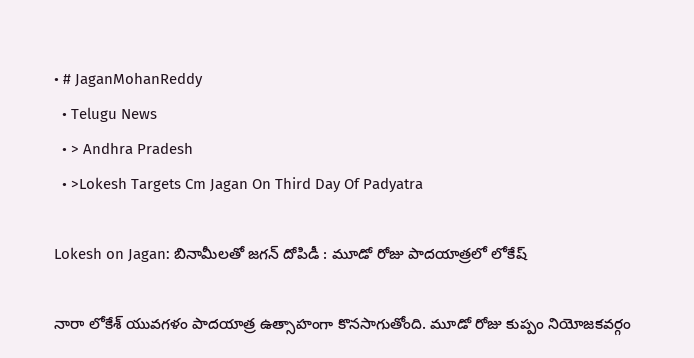• # JaganMohanReddy
  • Telugu News
  • > Andhra Pradesh
  • >Lokesh Targets Cm Jagan On Third Day Of Padyatra

Lokesh on Jagan: బినామీలతో జగన్ దోపిడీ : మూడో రోజు పాదయాత్రలో లోకేష్

నారా లోకేశ్‌ యువగళం పాదయాత్ర ఉత్సాహంగా కొనసాగుతోంది. మూడో రోజు కుప్పం నియోజకవర్గం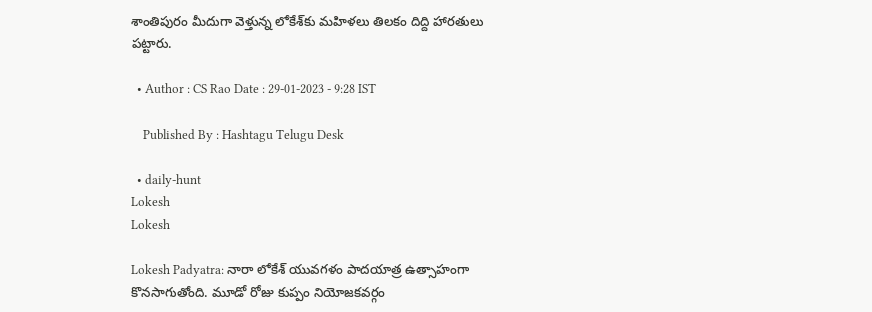శాంతిపురం మీదుగా వెళ్తున్న లోకేశ్‌కు మహిళలు తిలకం దిద్ది హారతులు పట్టారు.

  • Author : CS Rao Date : 29-01-2023 - 9:28 IST

    Published By : Hashtagu Telugu Desk

  • daily-hunt
Lokesh
Lokesh

Lokesh Padyatra: నారా లోకేశ్‌ యువగళం పాదయాత్ర ఉత్సాహంగా కొనసాగుతోంది. మూడో రోజు కుప్పం నియోజకవర్గం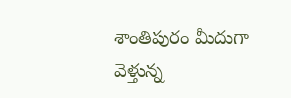శాంతిపురం మీదుగా వెళ్తున్న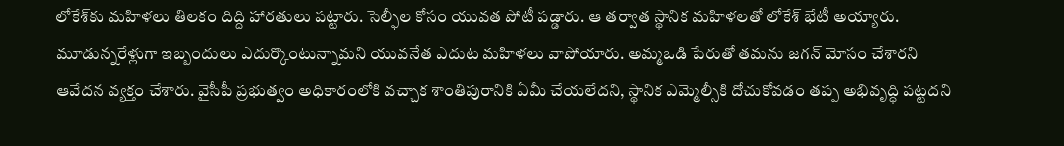లోకేశ్‌కు మహిళలు తిలకం దిద్ది హారతులు పట్టారు. సెల్ఫీల కోసం యువత పోటీ పడ్డారు. ఆ తర్వాత స్థానిక మహిళలతో లోకేశ్‌ భేటీ అయ్యారు. మూడున్నరేళ్లుగా ఇబ్బందులు ఎదుర్కొంటున్నామని యువనేత ఎదుట మహిళలు వాపోయారు. అమ్మఒడి పేరుతో తమను జగన్ మోసం చేశారని ఆవేదన వ్యక్తం చేశారు. వైసీపీ ప్రభుత్వం అధికారంలోకి వచ్చాక శాంతిపురానికి ఏమీ చేయలేదని, స్థానిక ఎమ్మెల్సీకి దోచుకోవడం తప్ప అభివృద్ధి పట్టదని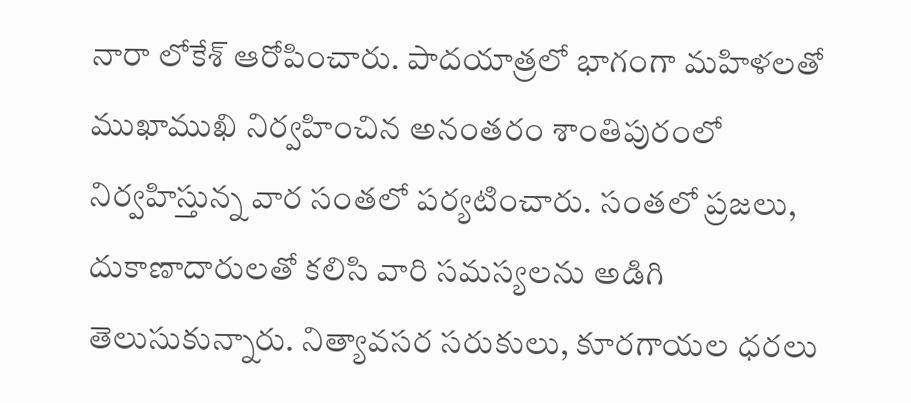నారా లోకేశ్‍ ఆరోపించారు. పాదయాత్రలో భాగంగా మహిళలతో ముఖాముఖి నిర్వహించిన అనంతరం శాంతిపురంలో నిర్వహిస్తున్న వార సంతలో పర్యటించారు. సంతలో ప్రజలు, దుకాణాదారులతో కలిసి వారి సమస్యలను అడిగి తెలుసుకున్నారు. నిత్యావసర సరుకులు, కూరగాయల ధరలు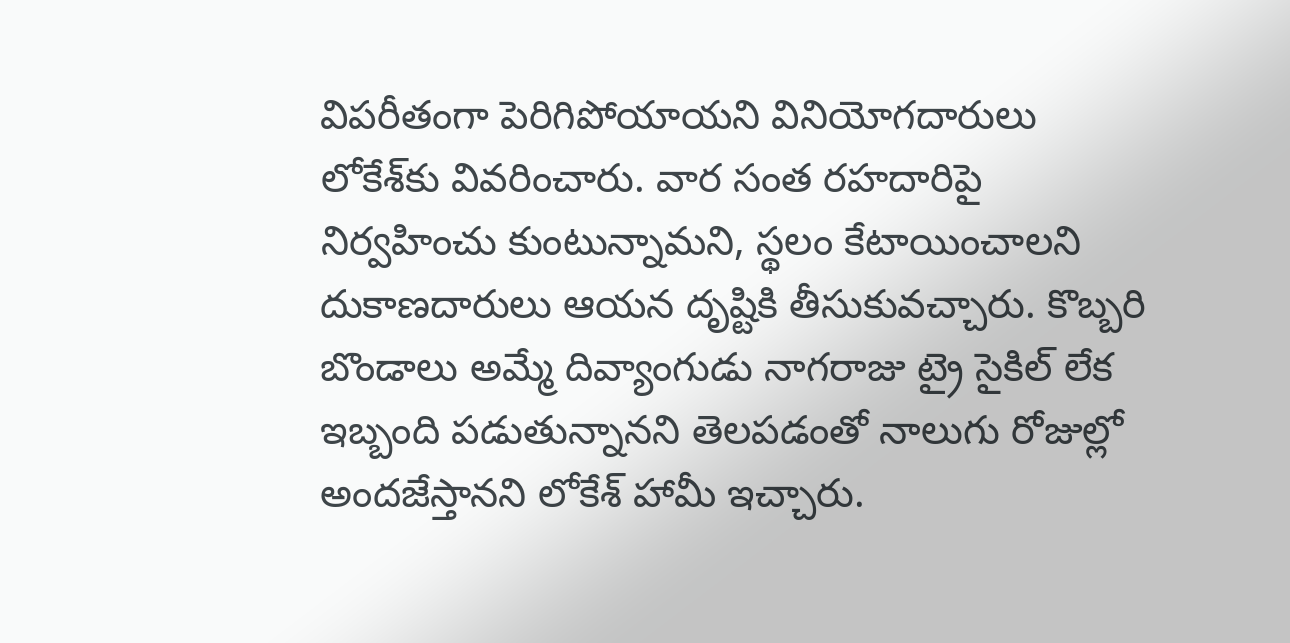విపరీతంగా పెరిగిపోయాయని వినియోగదారులు లోకేశ్‍కు వివరించారు. వార సంత రహదారిపై నిర్వహించు కుంటున్నామని, స్థలం కేటాయించాలని దుకాణదారులు ఆయన దృష్టికి తీసుకువచ్చారు. కొబ్బరి బొండాలు అమ్మే దివ్యాంగుడు నాగరాజు ట్రై సైకిల్ లేక ఇబ్బంది పడుతున్నానని తెలపడంతో నాలుగు రోజుల్లో అందజేస్తానని లోకేశ్‍ హామీ ఇచ్చారు.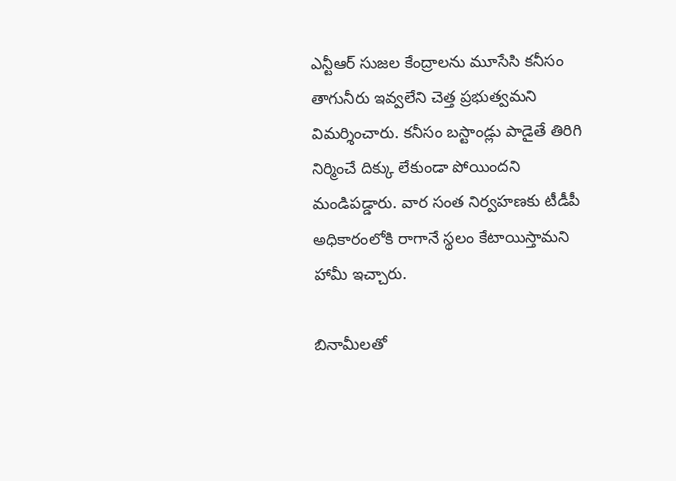ఎన్టీఆర్ సుజల కేంద్రాలను మూసేసి కనీసం తాగునీరు ఇవ్వలేని చెత్త ప్రభుత్వమని విమర్శించారు. కనీసం బస్టాండ్లు పాడైతే తిరిగి నిర్మించే దిక్కు లేకుండా పోయిందని మండిపడ్డారు. వార సంత నిర్వహణకు టీడీపీ అధికారంలోకి రాగానే స్థలం కేటాయిస్తామని హామీ ఇచ్చారు.

బినామీలతో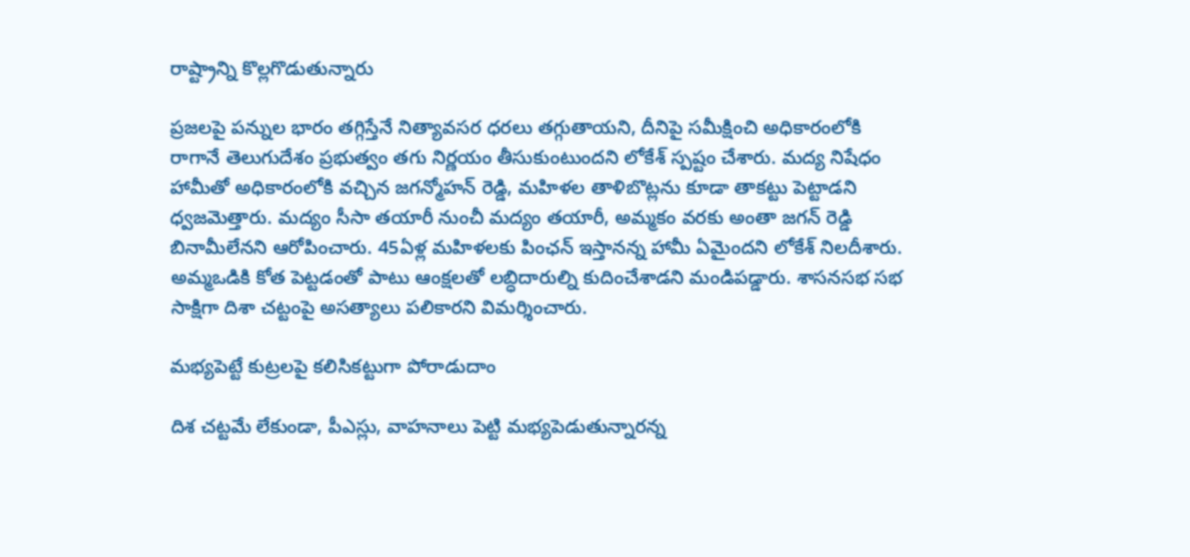రాష్ట్రాన్ని కొల్లగొడుతున్నారు

ప్రజలపై పన్నుల భారం తగ్గిస్తేనే నిత్యావసర ధరలు తగ్గుతాయని, దీనిపై సమీక్షించి అధికారంలోకి రాగానే తెలుగుదేశం ప్రభుత్వం తగు నిర్ణయం తీసుకుంటుందని లోకేశ్ స్పష్టం చేశారు. మద్య నిషేధం హామీతో అధికారంలోకి వచ్చిన జగన్మోహన్ రెడ్డి, మహిళల తాళిబొట్లను కూడా తాకట్టు పెట్టాడని ధ్వజమెత్తారు. మద్యం సీసా తయారీ నుంచీ మద్యం తయారీ, అమ్మకం వరకు అంతా జగన్ రెడ్డి బినామీలేనని ఆరోపించారు. 45ఏళ్ల మహిళలకు పింఛన్ ఇస్తానన్న హామీ ఏమైందని లోకేశ్ నిలదీశారు. అమ్మఒడికి కోత పెట్టడంతో పాటు ఆంక్షలతో లబ్ధిదారుల్ని కుదించేశాడని మండిపడ్డారు. శాసనసభ సభ సాక్షిగా దిశా చట్టంపై అసత్యాలు పలికారని విమర్శించారు.

మభ్యపెట్టే కుట్రలపై కలిసికట్టుగా పోరాడుదాం

దిశ చట్టమే లేకుండా, పీఎస్లు, వాహనాలు పెట్టి మభ్యపెడుతున్నారన్న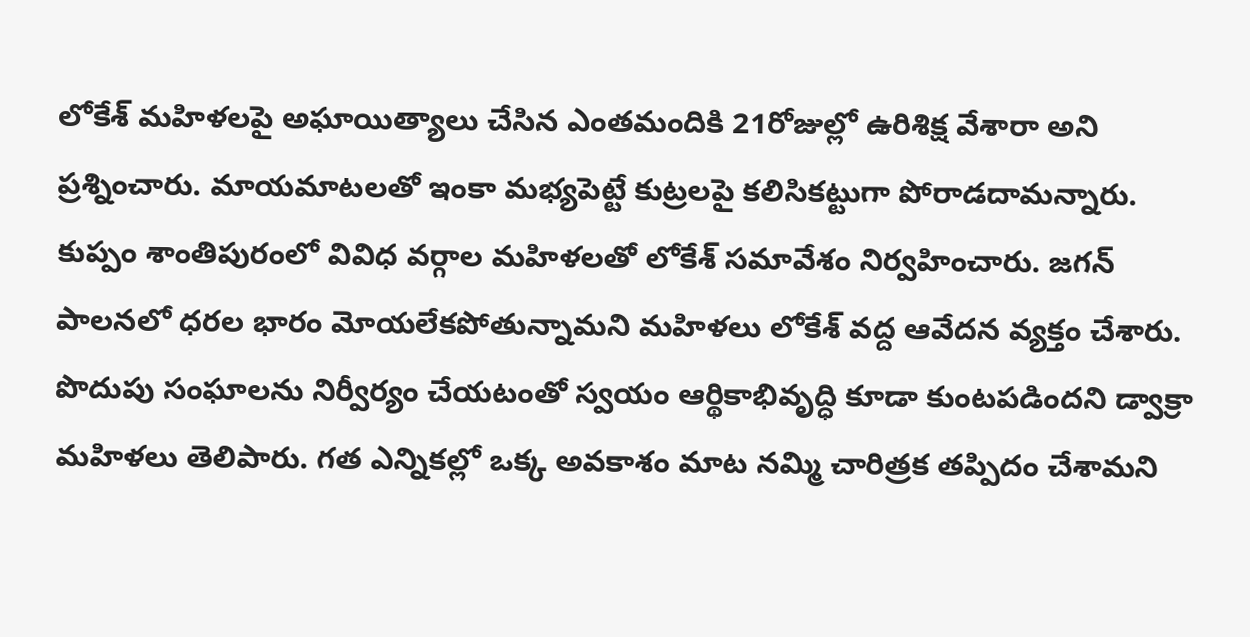లోకేశ్ మహిళలపై అఘాయిత్యాలు చేసిన ఎంతమందికి 21రోజుల్లో ఉరిశిక్ష వేశారా అని ప్రశ్నించారు. మాయమాటలతో ఇంకా మభ్యపెట్టే కుట్రలపై కలిసికట్టుగా పోరాడదామన్నారు. కుప్పం శాంతిపురంలో వివిధ వర్గాల మహిళలతో లోకేశ్ సమావేశం నిర్వహించారు. జగన్ పాలనలో ధరల భారం మోయలేకపోతున్నామని మహిళలు లోకేశ్ వద్ద ఆవేదన వ్యక్తం చేశారు. పొదుపు సంఘాలను నిర్వీర్యం చేయటంతో స్వయం ఆర్థికాభివృద్ధి కూడా కుంటపడిందని డ్వాక్రా మహిళలు తెలిపారు. గత ఎన్నికల్లో ఒక్క అవకాశం మాట నమ్మి చారిత్రక తప్పిదం చేశామని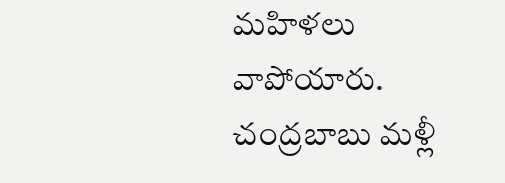మహిళలు వాపోయారు. చంద్రబాబు మళ్లీ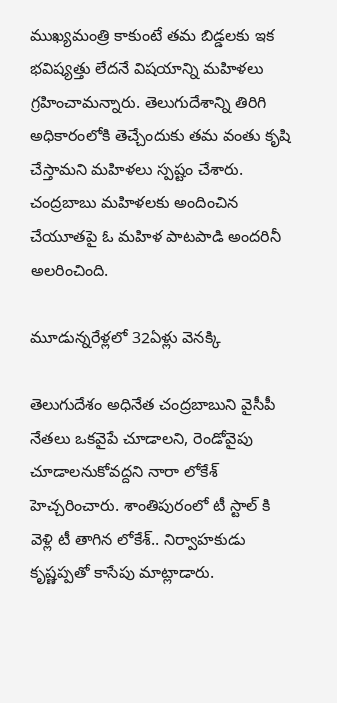ముఖ్యమంత్రి కాకుంటే తమ బిడ్డలకు ఇక భవిష్యత్తు లేదనే విషయాన్ని మహిళలు గ్రహించామన్నారు. తెలుగుదేశాన్ని తిరిగి అధికారంలోకి తెచ్చేందుకు తమ వంతు కృషి చేస్తామని మహిళలు స్పష్టం చేశారు. చంద్రబాబు మహిళలకు అందించిన చేయూతపై ఓ మహిళ పాటపాడి అందరినీ అలరించింది.

మూడున్నరేళ్లలో 32ఏళ్లు వెనక్కి

తెలుగుదేశం అధినేత చంద్రబాబుని వైసీపీ నేతలు ఒకవైపే చూడాలని, రెండోవైపు చూడాలనుకోవద్దని నారా లోకేశ్ హెచ్చరించారు. శాంతిపురంలో టీ స్టాల్ కి వెళ్లి టీ తాగిన లోకేశ్.. నిర్వాహకుడు కృష్ణప్పతో కాసేపు మాట్లాడారు.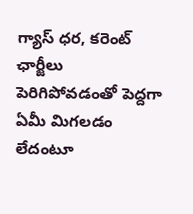గ్యాస్ ధర, కరెంట్ ఛార్జీలు పెరిగిపోవడంతో పెద్దగా ఏమీ మిగలడం లేదంటూ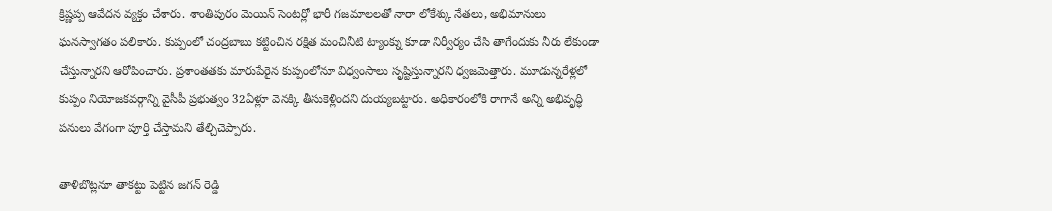క్రిష్ణప్ప ఆవేదన వ్యక్తం చేశారు. శాంతిపురం మెయిన్ సెంటర్లో భారీ గజమాలలతో నారా లోకేశ్కు నేతలు, అభిమానులు ఘనస్వాగతం పలికారు. కుప్పంలో చంద్రబాబు కట్టించిన రక్షిత మంచినీటి ట్యాంక్ను కూడా నిర్వీర్యం చేసి తాగేందుకు నీరు లేకుండా చేస్తున్నారని ఆరోపించారు. ప్రశాంతతకు మారుపేరైన కుప్పంలోనూ విధ్వంసాలు సృష్టిస్తున్నారని ధ్వజమెత్తారు. మూడున్నరేళ్లలో కుప్పం నియోజకవర్గాన్ని వైసీపీ ప్రభుత్వం 32ఏళ్లూ వెనక్కి తీసుకెళ్లిందని దుయ్యబట్టారు. అధికారంలోకి రాగానే అన్ని అభివృద్ధి పనులు వేగంగా పూర్తి చేస్తామని తేల్చిచెప్పారు.

తాళిబొట్లనూ తాకట్టు పెట్టిన జగన్ రెడ్డి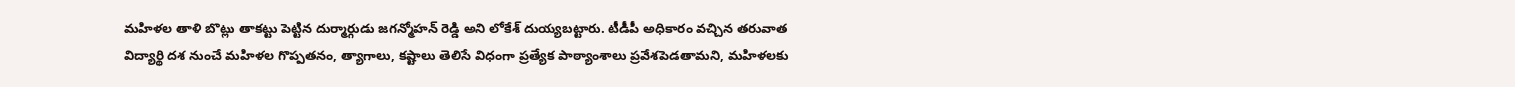మహిళల తాళి బొట్లు తాకట్టు పెట్టిన దుర్మార్గుడు జగన్మోహన్‍ రెడ్డి అని లోకేశ్‍ దుయ్యబట్టారు. టీడీపీ అధికారం వచ్చిన తరువాత విద్యార్థి దశ నుంచే మహిళల గొప్పతనం, త్యాగాలు, కష్టాలు తెలిసే విధంగా ప్రత్యేక పాఠ్యాంశాలు ప్రవేశపెడతామని, మహిళలకు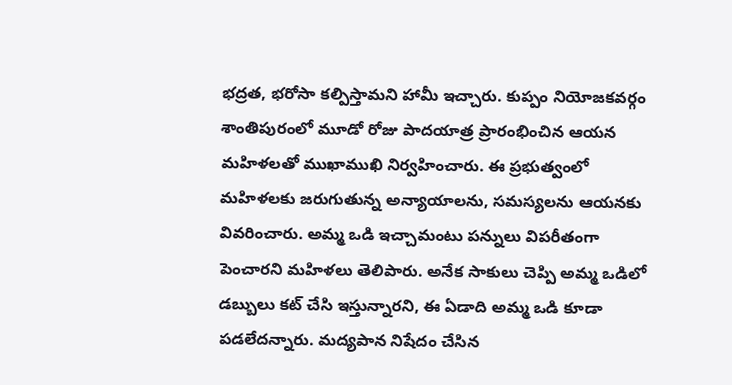భద్రత, భరోసా కల్పిస్తామని హామీ ఇచ్చారు. కుప్పం నియోజకవర్గం శాంతిపురంలో మూడో రోజు పాదయాత్ర ప్రారంభించిన ఆయన మహిళలతో ముఖాముఖి నిర్వహించారు. ఈ ప్రభుత్వంలో మహిళలకు జరుగుతున్న అన్యాయాలను, సమస్యలను ఆయనకు వివరించారు. అమ్మ ఒడి ఇచ్చామంటు పన్నులు విపరీతంగా పెంచారని మహిళలు తెలిపారు. అనేక సాకులు చెప్పి అమ్మ ఒడిలో డబ్బులు కట్ చేసి ఇస్తున్నారని, ఈ ఏడాది అమ్మ ఒడి కూడా పడలేదన్నారు. మద్యపాన నిషేదం చేసిన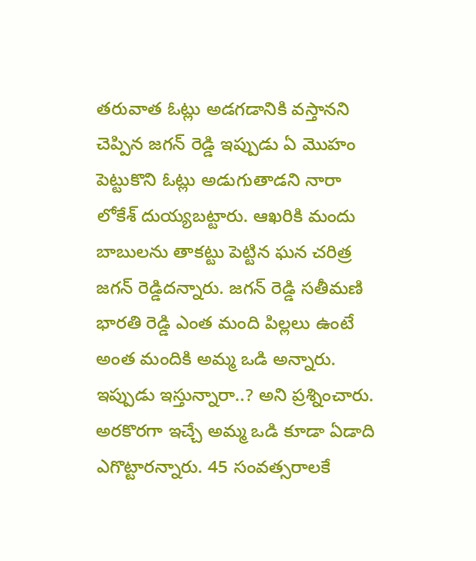తరువాత ఓట్లు అడగడానికి వస్తానని చెప్పిన జగన్ రెడ్డి ఇప్పుడు ఏ మొహం పెట్టుకొని ఓట్లు అడుగుతాడని నారా లోకేశ్‍ దుయ్యబట్టారు. ఆఖరికి మందు బాబులను తాకట్టు పెట్టిన ఘన చరిత్ర జగన్ రెడ్డిదన్నారు. జగన్ రెడ్డి సతీమణి భారతి రెడ్డి ఎంత మంది పిల్లలు ఉంటే అంత మందికి అమ్మ ఒడి అన్నారు. ఇప్పుడు ఇస్తున్నారా..? అని ప్రశ్నించారు. అరకొరగా ఇచ్చే అమ్మ ఒడి కూడా ఏడాది ఎగొట్టారన్నారు. 45 సంవత్సరాలకే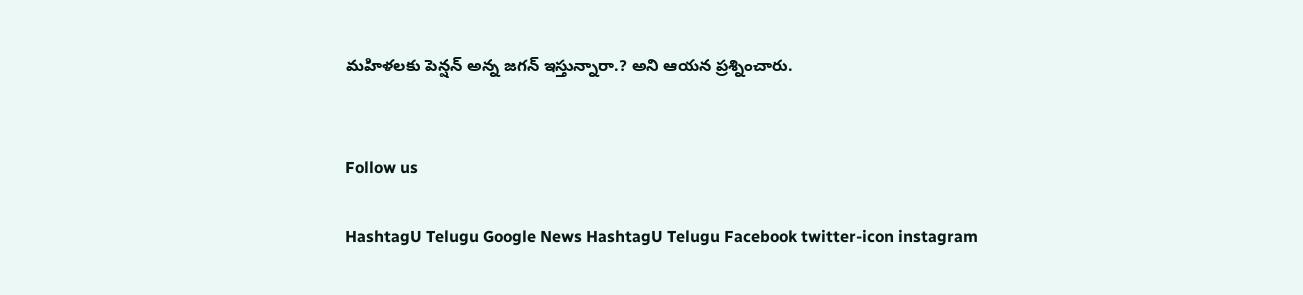మహిళలకు పెన్షన్ అన్న జగన్‍ ఇస్తున్నారా.? అని ఆయన ప్రశ్నించారు.


Follow us

HashtagU Telugu Google News HashtagU Telugu Facebook twitter-icon instagram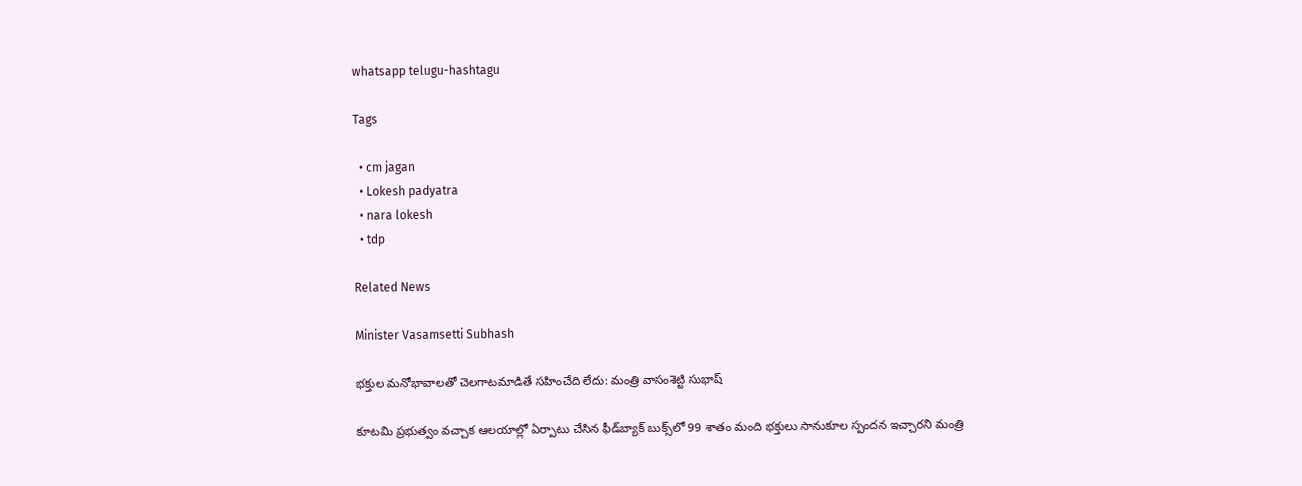whatsapp telugu-hashtagu

Tags

  • cm jagan
  • Lokesh padyatra
  • nara lokesh
  • tdp

Related News

Minister Vasamsetti Subhash

భక్తుల మనోభావాలతో చెలగాటమాడితే సహించేది లేదు: మంత్రి వాసంశెట్టి సుభాష్

కూటమి ప్రభుత్వం వచ్చాక ఆలయాల్లో ఏర్పాటు చేసిన ఫీడ్‌బ్యాక్ బుక్స్‌లో 99 శాతం మంది భక్తులు సానుకూల స్పందన ఇచ్చారని మంత్రి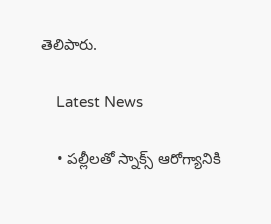తెలిపారు.

    Latest News

    • పల్లీలతో స్నాక్స్ ఆరోగ్యానికి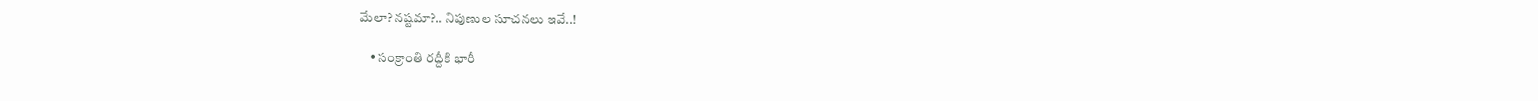మేలా? నష్టమా?.. నిపుణుల సూచనలు ఇవే..!

    • సంక్రాంతి రద్దీకి భారీ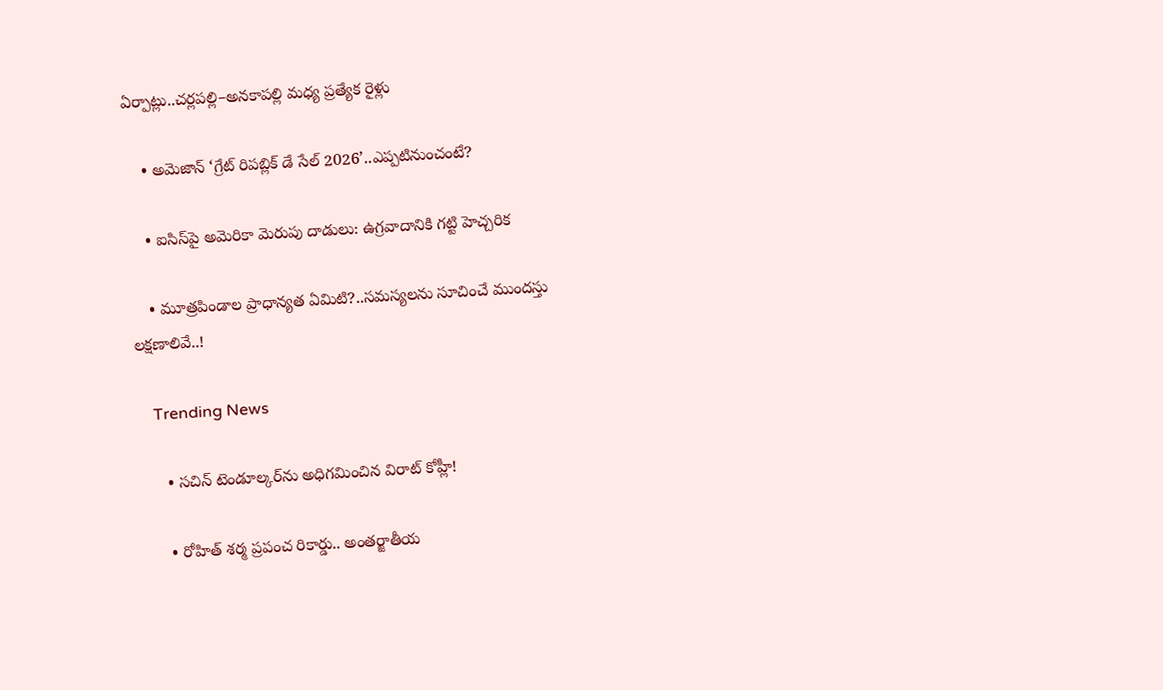ఏర్పాట్లు..చర్లపల్లి–అనకాపల్లి మధ్య ప్రత్యేక రైళ్లు

    • అమెజాన్ ‘గ్రేట్ రిపబ్లిక్ డే సేల్ 2026’..ఎప్పటినుంచంటే?

    • ఐసిస్‌పై అమెరికా మెరుపు దాడులు: ఉగ్రవాదానికి గట్టి హెచ్చరిక

    • మూత్రపిండాల ప్రాధాన్యత ఏమిటి?..సమస్యలను సూచించే ముందస్తు లక్షణాలివే..!

    Trending News

      • సచిన్ టెండూల్కర్‌ను అధిగమించిన విరాట్ కోహ్లీ!

      • రోహిత్ శర్మ ప్రపంచ రికార్డు.. అంతర్జాతీయ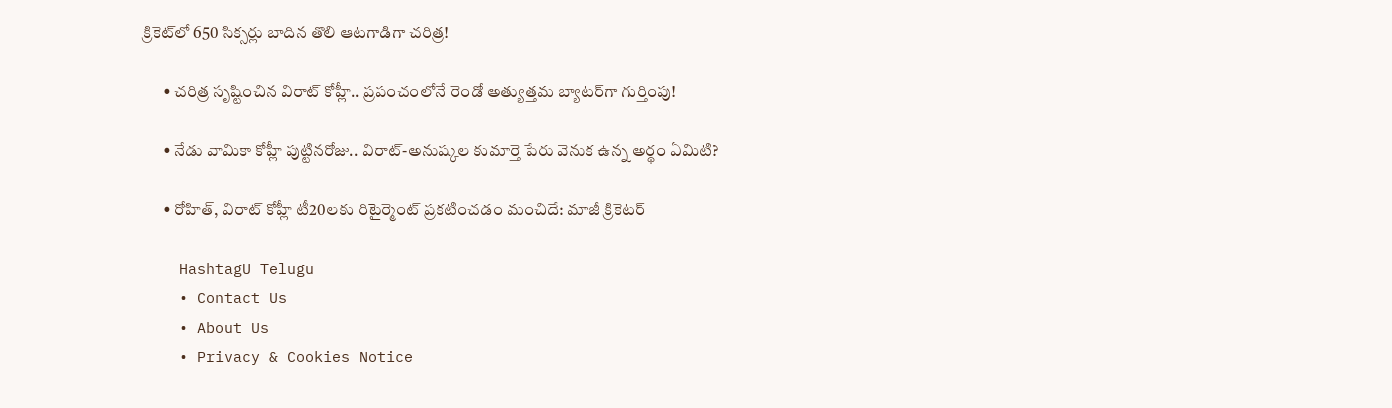క్రికెట్‌లో 650 సిక్సర్లు బాదిన తొలి ఆటగాడిగా చరిత్ర!

      • చరిత్ర సృష్టించిన విరాట్ కోహ్లీ.. ప్రపంచంలోనే రెండో అత్యుత్తమ బ్యాటర్‌గా గుర్తింపు!

      • నేడు వామికా కోహ్లీ పుట్టినరోజు.. విరాట్-అనుష్కల కుమార్తె పేరు వెనుక ఉన్న అర్థం ఏమిటి?

      • రోహిత్, విరాట్ కోహ్లీ టీ20ల‌కు రిటైర్మెంట్ ప్ర‌క‌టించ‌డం మంచిదే: మాజీ క్రికెట‌ర్‌

    HashtagU Telugu
    • Contact Us
    • About Us
    • Privacy & Cookies Notice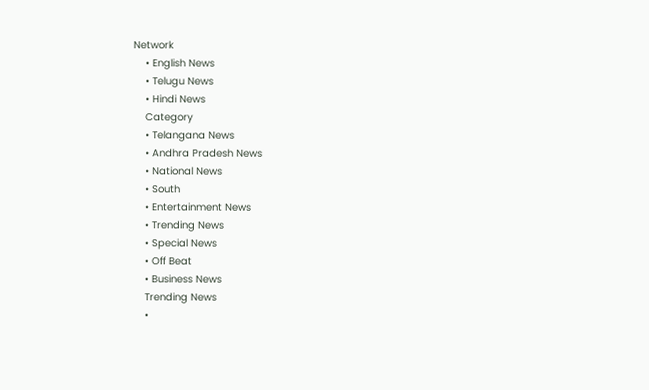Network
    • English News
    • Telugu News
    • Hindi News
    Category
    • Telangana News
    • Andhra Pradesh News
    • National News
    • South
    • Entertainment News
    • Trending News
    • Special News
    • Off Beat
    • Business News
    Trending News
    •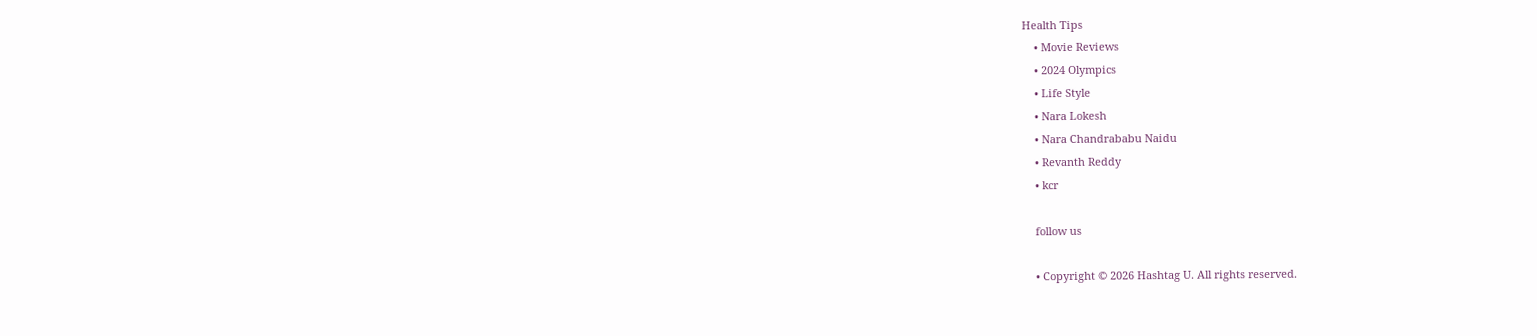Health Tips
    • Movie Reviews
    • 2024 Olympics
    • Life Style
    • Nara Lokesh
    • Nara Chandrababu Naidu
    • Revanth Reddy
    • kcr

    follow us

    • Copyright © 2026 Hashtag U. All rights reserved.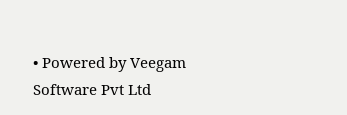• Powered by Veegam Software Pvt Ltd